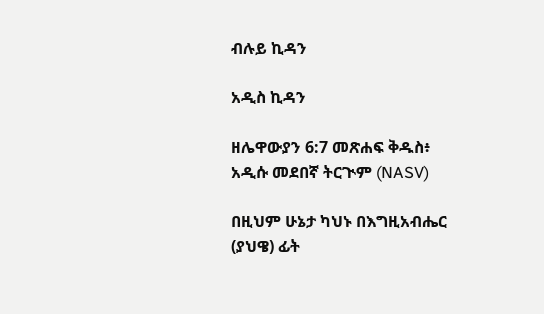ብሉይ ኪዳን

አዲስ ኪዳን

ዘሌዋውያን 6:7 መጽሐፍ ቅዱስ፥ አዲሱ መደበኛ ትርጒም (NASV)

በዚህም ሁኔታ ካህኑ በእግዚአብሔር (ያህዌ) ፊት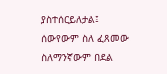ያስተሰርይለታል፤ ሰውየውም ስለ ፈጸመው ስለማንኛውም በደል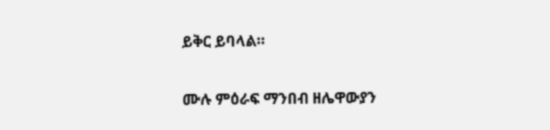ይቅር ይባላል።

ሙሉ ምዕራፍ ማንበብ ዘሌዋውያን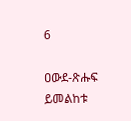6

ዐውደ-ጽሑፍ ይመልከቱ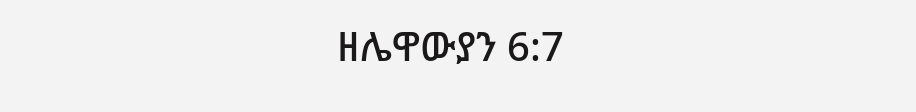ዘሌዋውያን 6:7